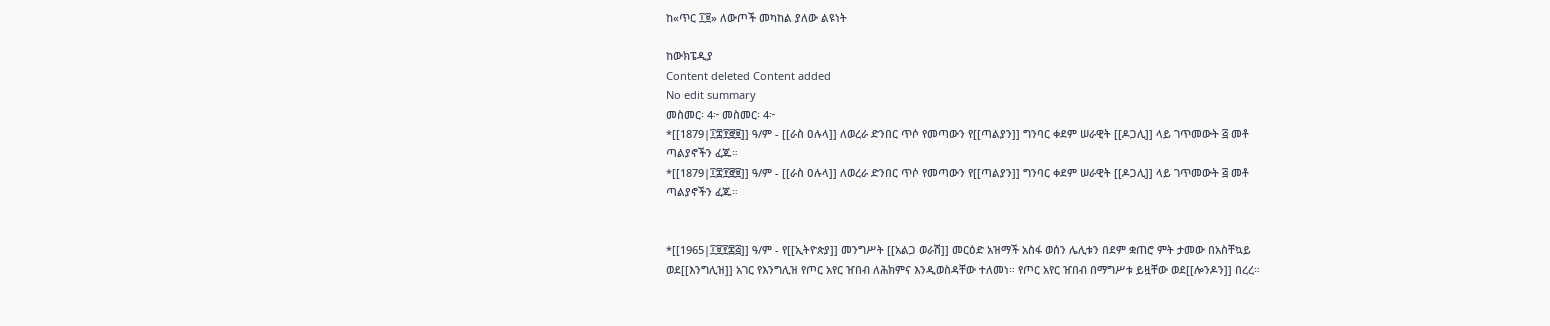ከ«ጥር ፲፱» ለውጦች መካከል ያለው ልዩነት

ከውክፔዲያ
Content deleted Content added
No edit summary
መስመር፡ 4፦ መስመር፡ 4፦
*[[1879|፲፰፻፸፱]] ዓ/ም - [[ራስ ዐሉላ]] ለወረራ ድንበር ጥሶ የመጣውን የ[[ጣልያን]] ግንባር ቀደም ሠራዊት [[ዶጋሊ]] ላይ ገጥመውት ፭ መቶ ጣልያኖችን ፈጁ።
*[[1879|፲፰፻፸፱]] ዓ/ም - [[ራስ ዐሉላ]] ለወረራ ድንበር ጥሶ የመጣውን የ[[ጣልያን]] ግንባር ቀደም ሠራዊት [[ዶጋሊ]] ላይ ገጥመውት ፭ መቶ ጣልያኖችን ፈጁ።


*[[1965|፲፱፻፷፭]] ዓ/ም - የ[[ኢትዮጵያ]] መንግሥት [[አልጋ ወራሽ]] መርዕድ አዝማች አስፋ ወሰን ሌሊቱን በደም ቋጠሮ ምት ታመው በአስቸኳይ ወደ[[እንግሊዝ]] አገር የእንግሊዝ የጦር አየር ዠበብ ለሕክምና እንዲወስዳቸው ተለመነ። የጦር አየር ዠበብ በማግሥቱ ይዟቸው ወደ[[ሎንዶን]] በረረ።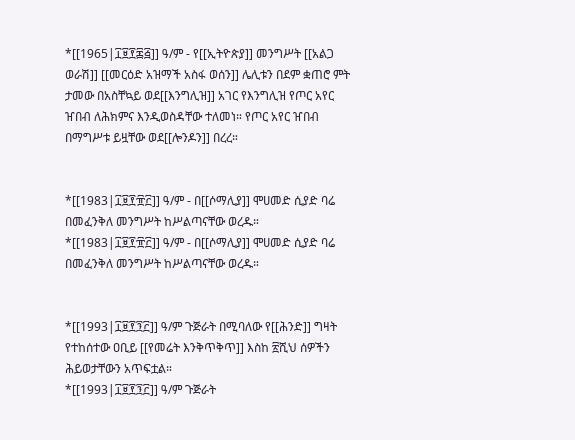*[[1965|፲፱፻፷፭]] ዓ/ም - የ[[ኢትዮጵያ]] መንግሥት [[አልጋ ወራሽ]] [[መርዕድ አዝማች አስፋ ወሰን]] ሌሊቱን በደም ቋጠሮ ምት ታመው በአስቸኳይ ወደ[[እንግሊዝ]] አገር የእንግሊዝ የጦር አየር ዠበብ ለሕክምና እንዲወስዳቸው ተለመነ። የጦር አየር ዠበብ በማግሥቱ ይዟቸው ወደ[[ሎንዶን]] በረረ።


*[[1983|፲፱፻፹፫]] ዓ/ም - በ[[ሶማሊያ]] ሞሀመድ ሲያድ ባሬ በመፈንቅለ መንግሥት ከሥልጣናቸው ወረዱ።
*[[1983|፲፱፻፹፫]] ዓ/ም - በ[[ሶማሊያ]] ሞሀመድ ሲያድ ባሬ በመፈንቅለ መንግሥት ከሥልጣናቸው ወረዱ።


*[[1993|፲፱፻፺፫]] ዓ/ም ጉጅራት በሚባለው የ[[ሕንድ]] ግዛት የተከሰተው ዐቢይ [[የመሬት እንቅጥቅጥ]] እስከ ፳ሺህ ሰዎችን ሕይወታቸውን አጥፍቷል።
*[[1993|፲፱፻፺፫]] ዓ/ም ጉጅራት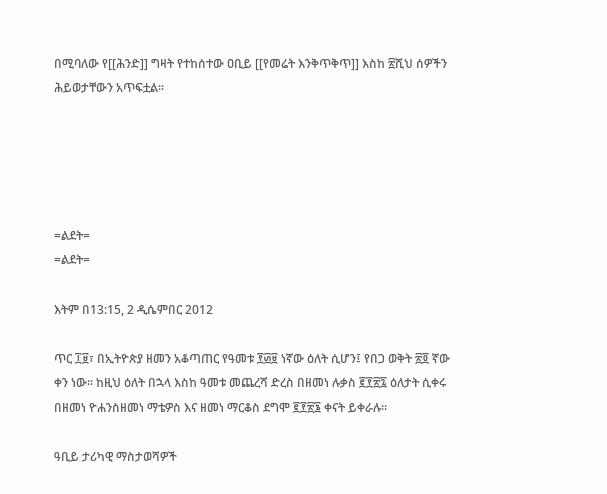በሚባለው የ[[ሕንድ]] ግዛት የተከሰተው ዐቢይ [[የመሬት እንቅጥቅጥ]] እስከ ፳ሺህ ሰዎችን ሕይወታቸውን አጥፍቷል።





=ልደት=
=ልደት=

እትም በ13:15, 2 ዲሴምበር 2012

ጥር ፲፱፣ በኢትዮጵያ ዘመን አቆጣጠር የዓመቱ ፻፴፱ ነኛው ዕለት ሲሆን፤ የበጋ ወቅት ፳፬ ኛው ቀን ነው። ከዚህ ዕለት በኋላ እስከ ዓመቱ መጨረሻ ድረስ በዘመነ ሉቃስ ፪፻፳፯ ዕለታት ሲቀሩ በዘመነ ዮሐንስዘመነ ማቴዎስ እና ዘመነ ማርቆስ ደግሞ ፪፻፳፮ ቀናት ይቀራሉ።

ዓቢይ ታሪካዊ ማስታወሻዎች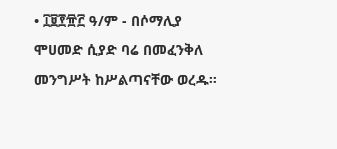• ፲፱፻፹፫ ዓ/ም - በሶማሊያ ሞሀመድ ሲያድ ባሬ በመፈንቅለ መንግሥት ከሥልጣናቸው ወረዱ።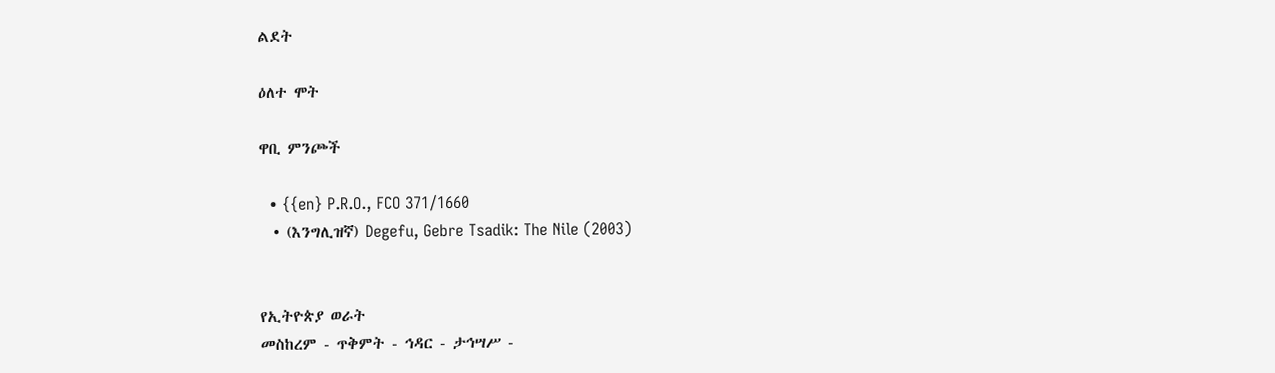ልደት

ዕለተ ሞት

ዋቢ ምንጮች

  • {{en} P.R.O., FCO 371/1660
  • (እንግሊዝኛ) Degefu, Gebre Tsadik: The Nile (2003)


የኢትዮጵያ ወራት
መስከረም - ጥቅምት - ኅዳር - ታኅሣሥ -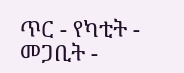ጥር - የካቲት - መጋቢት -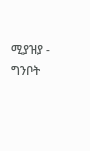ሚያዝያ - ግንቦት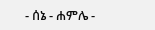- ሰኔ - ሐምሌ -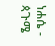ነሐሴ - ጳጉሜ